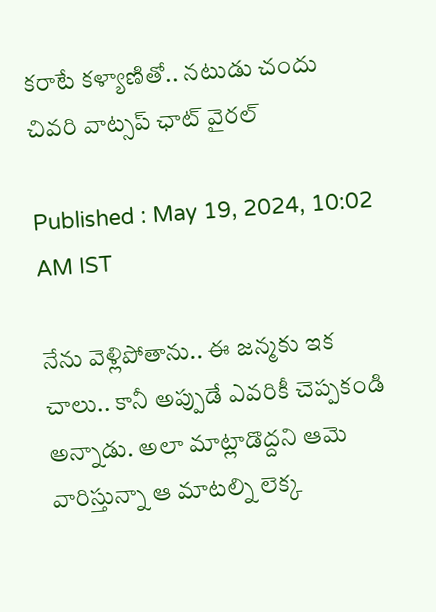కరాటే కళ్యాణితో.. నటుడు చందు చివరి వాట్సప్ ఛాట్ వైరల్‌

Published : May 19, 2024, 10:02 AM IST

నేను వెళ్లిపోతాను.. ఈ జన్మకు ఇక చాలు.. కానీ అప్పుడే ఎవరికీ చెప్పకండి అన్నాడు. అలా మాట్లాడొద్దని ఆమె వారిస్తున్నా ఆ మాటల్ని లెక్క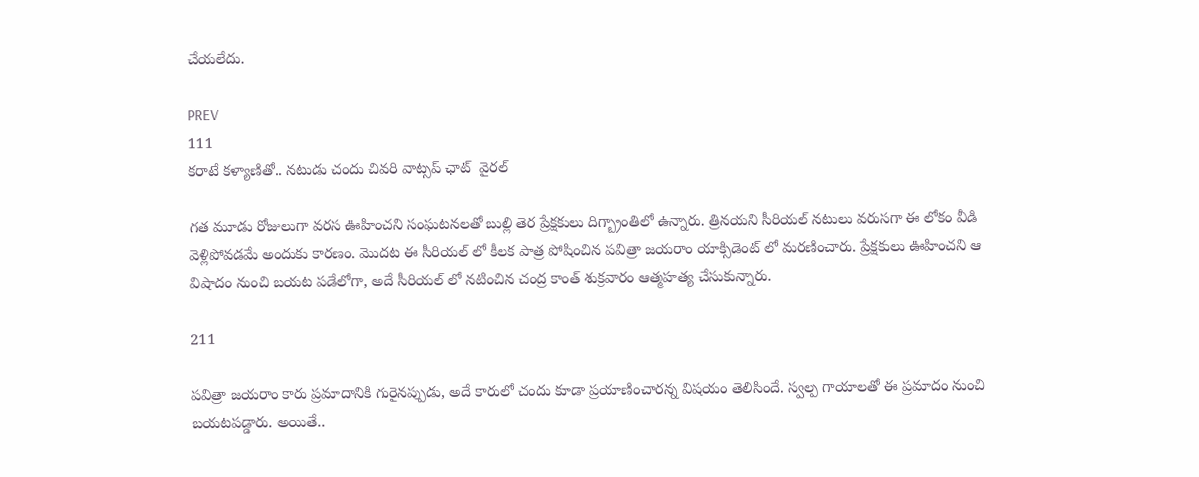చేయలేదు.

PREV
111
కరాటే కళ్యాణితో.. నటుడు చందు చివరి వాట్సప్ ఛాట్  వైరల్‌

గత మూడు రోజులుగా వరస ఊహించని సంఘటనలతో బుల్లి తెర ప్రేక్షకులు దిగ్బ్రాంతిలో ఉన్నారు. త్రినయని సీరియల్ నటులు వరుసగా ఈ లోకం వీడి వెళ్లిపోవ‌డ‌మే అందుకు కారణం. మొదట ఈ సీరియల్ లో కీల‌క పాత్ర పోషించిన‌ పవిత్రా జయరాం యాక్సిడెంట్ లో మరణించారు. ప్రేక్షకులు ఊహించని ఆ విషాదం నుంచి బయట పడేలోగా, అదే సీరియల్ లో న‌టించిన‌ చంద్ర కాంత్ శుక్రవారం ఆత్మహత్య చేసుకున్నారు.

211

ప‌విత్రా జ‌యరాం కారు ప్ర‌మాదానికి గురైన‌ప్పుడు, అదే కారులో చందు కూడా ప్ర‌యాణించారన్న విషయం తెలిసిందే. స్వ‌ల్ప గాయాల‌తో ఈ ప్ర‌మాదం నుంచి బ‌య‌ట‌ప‌డ్డారు. అయితే..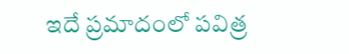ఇదే ప్ర‌మాదంలో ప‌విత్ర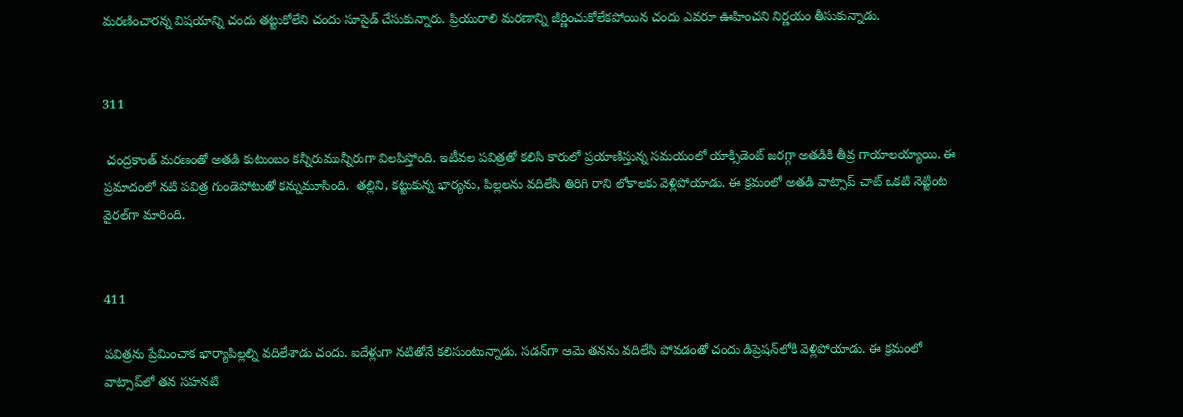మ‌ర‌ణించార‌న్న విష‌యాన్ని చందు త‌ట్టుకోలేని చందు సూసైడ్ చేసుకున్నారు. ప్రియురాలి మరణాన్ని జీర్ణించుకోలేకపోయిన చందు ఎవరూ ఊహించని నిర్ణయం తీసుకున్నాడు.


311

 చంద్రకాంత్‌ మరణంతో అతడి కుటుంబం కన్నీరుమున్నీరుగా విలపిస్తోంది. ఇటీవల పవిత్రతో కలిసి కారులో ప్రయాణిస్తున్న సమయంలో యాక్సిడెంట్‌ జరగ్గా అతడికి తీవ్ర గాయాలయ్యాయి. ఈ ప్రమాదంలో నటి పవిత్ర గుండెపోటుతో కన్నుమూసింది.  తల్లిని, కట్టుకున్న భార్యను, పిల్లలను వదిలేసి తిరిగి రాని లోకాలకు వెళ్లిపోయాడు. ఈ క్రమంలో అతడి వాట్సాప్‌ చాట్‌ ఒకటి నెట్టింట వైరల్‌గా మారింది.


411

పవిత్రను ప్రేమించాక భార్యాపిల్లల్ని వదిలేశాడు చందు. ఐదేళ్లుగా నటితోనే కలిసుంటున్నాడు. సడన్‌గా ఆమె తనను వదిలేసి పోవడంతో చందు డిప్రెషన్‌లోకి వెళ్లిపోయాడు. ఈ క్రమంలో వాట్సాప్‌లో తన సహనటి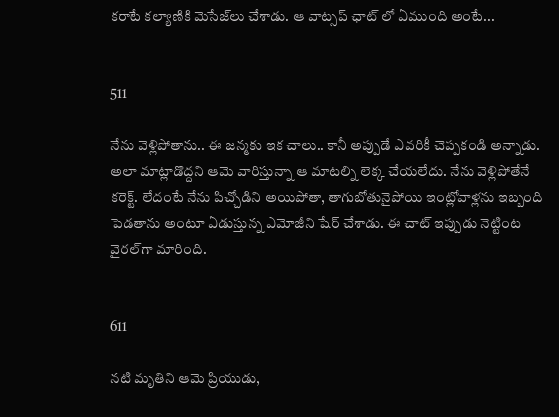కరాటే కల్యాణికి మెసేజ్‌లు చేశాడు. ఆ వాట్సప్ ఛాట్ లో ఏముంది అంటే...


511

నేను వెళ్లిపోతాను.. ఈ జన్మకు ఇక చాలు.. కానీ అప్పుడే ఎవరికీ చెప్పకండి అన్నాడు. అలా మాట్లాడొద్దని ఆమె వారిస్తున్నా ఆ మాటల్ని లెక్క చేయలేదు. నేను వెళ్లిపోతేనే కరెక్ట్‌. లేదంటే నేను పిచ్చోడిని అయిపోతా, తాగుబోతునైపోయి ఇంట్లోవాళ్లను ఇబ్బంది పెడతాను అంటూ ఏడుస్తున్న ఎమోజీని షేర్‌ చేశాడు. ఈ చాట్‌ ఇప్పుడు నెట్టింట వైరల్‌గా మారింది.


611

నటి మృతిని ఆమె ప్రియుడు,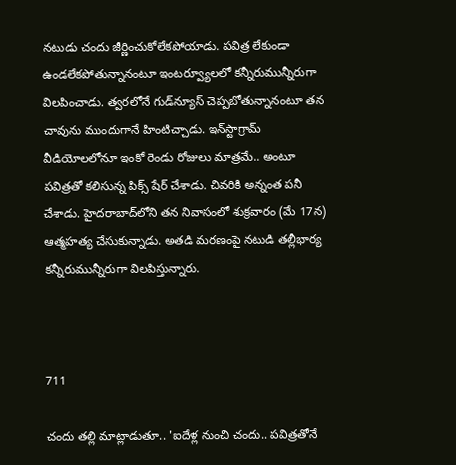నటుడు చందు జీర్ణించుకోలేకపోయాడు. పవిత్ర లేకుండా ఉండలేకపోతున్నానంటూ ఇంటర్వ్యూలలో కన్నీరుమున్నీరుగా విలపించాడు. త్వరలోనే గుడ్‌న్యూస్‌ చెప్పబోతున్నానంటూ తన చావును ముందుగానే హింటిచ్చాడు. ఇన్‌స్టాగ్రామ్‌ వీడియోలలోనూ ఇంకో రెండు రోజులు మాత్రమే.. అంటూ పవిత్రతో కలిసున్న పిక్స్‌ షేర్‌ చేశాడు. చివరికి అన్నంత పనీ చేశాడు. హైదరాబాద్‌లోని తన నివాసంలో శుక్రవారం (మే 17న) ఆత్మహత్య చేసుకున్నాడు. అతడి మరణంపై నటుడి తల్లీభార్య కన్నీరుమున్నీరుగా విలపిస్తున్నారు.



711

చందు తల్లి మాట్లాడుతూ.. 'ఐదేళ్ల నుంచి చందు.. పవిత్రతోనే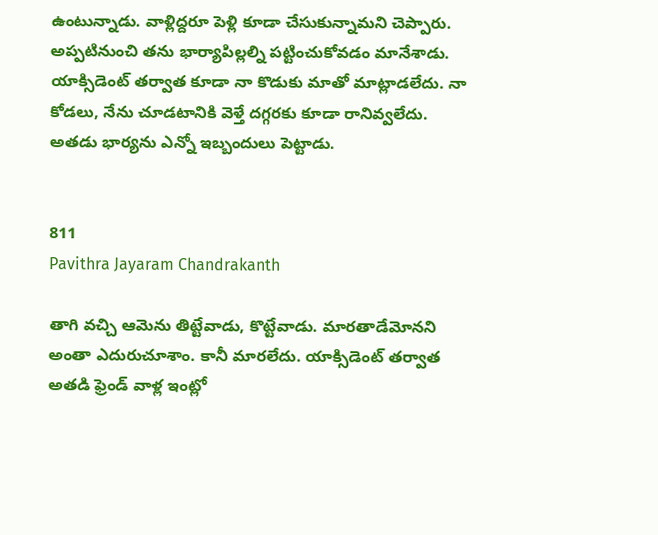ఉంటున్నాడు. వాళ్లిద్దరూ పెళ్లి కూడా చేసుకున్నామని చెప్పారు. అప్పటినుంచి తను భార్యాపిల్లల్ని పట్టించుకోవడం మానేశాడు. యాక్సిడెంట్‌ తర్వాత కూడా నా కొడుకు మాతో మాట్లాడలేదు. నా కోడలు, నేను చూడటానికి వెళ్తే దగ్గరకు కూడా రానివ్వలేదు. అతడు భార్యను ఎన్నో ఇబ్బందులు పెట్టాడు.


811
Pavithra Jayaram Chandrakanth

తాగి వచ్చి ఆమెను తిట్టేవాడు, కొట్టేవాడు. మారతాడేమోనని అంతా ఎదురుచూశాం. కానీ మారలేదు. యాక్సిడెంట్‌ తర్వాత అతడి ఫ్రెండ్‌ వాళ్ల ఇంట్లో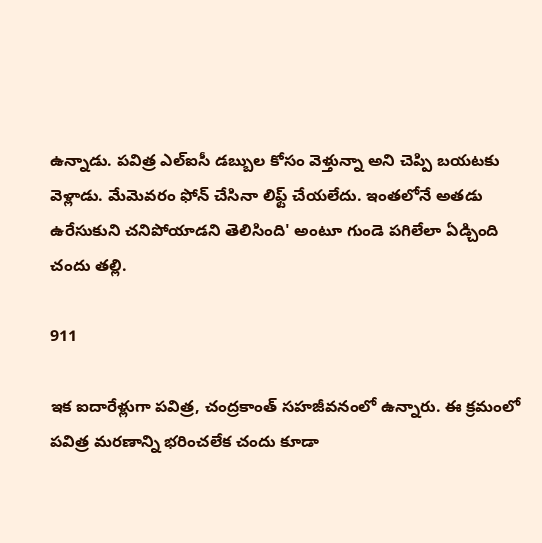ఉన్నాడు. పవిత్ర ఎల్‌ఐసీ డబ్బుల కోసం వెళ్తున్నా అని చెప్పి బయటకు వెళ్లాడు. మేమెవరం ఫోన్‌ చేసినా లిఫ్ట్‌ చేయలేదు. ఇంతలోనే అతడు ఉరేసుకుని చనిపోయాడని తెలిసింది' అంటూ గుండె పగిలేలా ఏడ్చింది చందు తల్లి.

911

ఇక ఐదారేళ్లుగా పవిత్ర, చంద్రకాంత్ సహజీవనంలో ఉన్నారు. ఈ క్రమంలో పవిత్ర మరణాన్ని భరించలేక చందు కూడా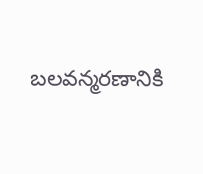బ‌ల‌వ‌న్మ‌ర‌ణానికి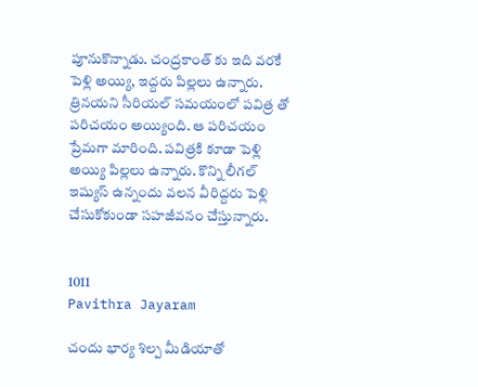పూనుకొన్నాడ‌ు. చంద్రకాంత్ కు ఇది వరకే పెళ్లి అయ్యి, ఇద్దరు పిల్లలు ఉన్నారు. త్రినయని సీరియల్ స‌మ‌యంలో పవిత్ర తో పరిచయం అయ్యింది. ఆ పరిచయం ప్రేమగా మారింది. పవిత్రకి కూడా పెళ్లి అయ్యి పిల్లలు ఉన్నారు. కొన్ని లీగల్ ఇష్యుస్ ఉన్నందు వలన వీరిద్దరు పెళ్లి చేసుకోకుండా సహజీవనం చేస్తున్నారు.


1011
Pavithra Jayaram

చందు భార్య శిల్ప మీడియాతో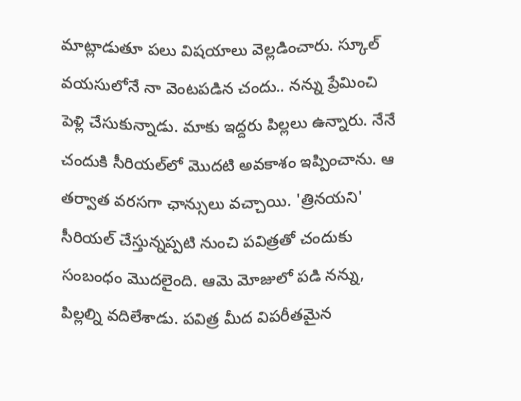మాట్లాడుతూ పలు విషయాలు వెల్లడించారు. స్కూల్ వయసులోనే నా వెంటపడిన చందు.. నన్ను ప్రేమించి పెళ్లి చేసుకున్నాడు. మాకు ఇద్దరు పిల్లలు ఉన్నారు. నేనే చందుకి సీరియల్‌లో మొదటి అవకాశం ఇప్పించాను. ఆ తర్వాత వరసగా ఛాన్సులు వచ్చాయి. 'త్రినయని' సీరియల్ చేస్తున్నప్పటి నుంచి పవిత్రతో చందుకు సంబంధం మొదలైంది. ఆమె మోజులో పడి నన్ను, పిల్లల్ని వదిలేశాడు. పవిత్ర మీద విపరీతమైన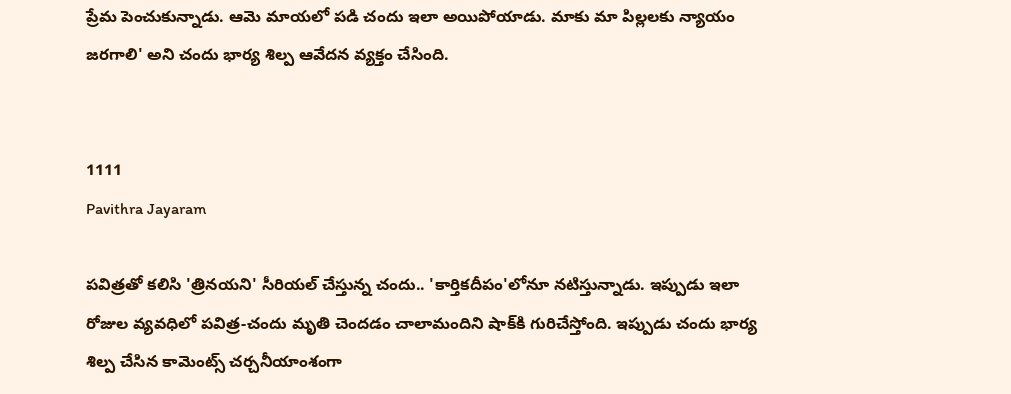ప్రేమ పెంచుకున్నాడు. ఆమె మాయలో పడి చందు ఇలా అయిపోయాడు. మాకు మా పిల్లలకు న్యాయం జరగాలి' అని చందు భార్య శిల్ప ఆవేదన వ్యక్తం చేసింది.


1111
Pavithra Jayaram

పవిత్రతో కలిసి 'త్రినయని' సీరియల్ చేస్తున్న చందు.. 'కార్తికదీపం'లోనూ నటిస్తున్నాడు. ఇప్పుడు ఇలా రోజుల వ్యవధిలో పవిత్ర-చందు మృతి చెందడం చాలామందిని షాక్‌కి గురిచేస్తోంది. ఇప్పుడు చందు భార్య శిల్ప చేసిన కామెంట్స్ చర్చనీయాంశంగా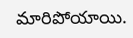మారిపోయాయి.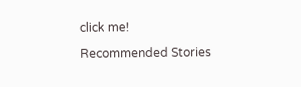click me!

Recommended Stories